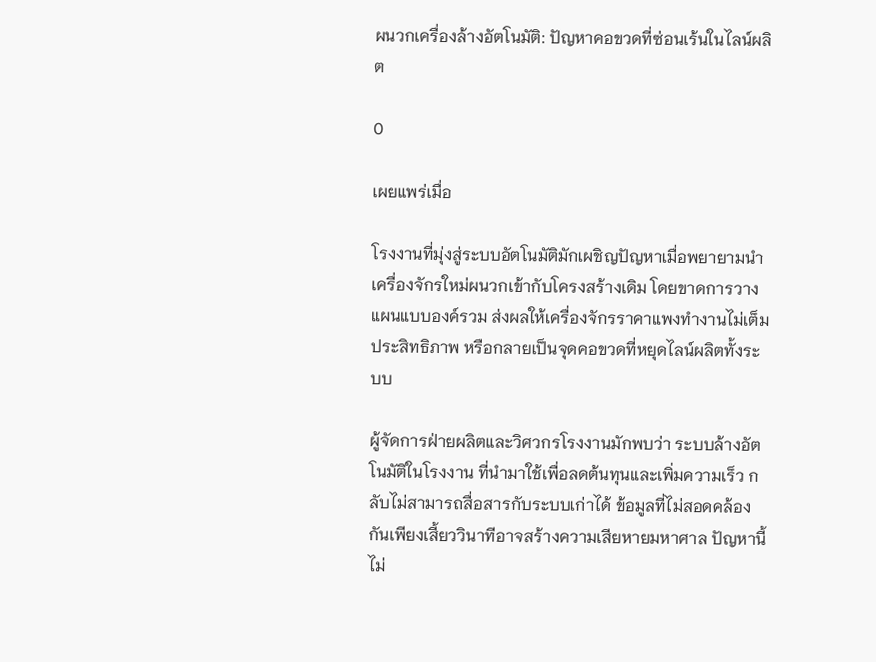ผนวกเครื่องล้างอัตโนมัติ: ปัญหาคอขวดที่ซ่อนเร้นในไลน์ผลิต

0

เผยแพร่เมื่อ

โรงงานที่มุ่งสู่ระบบอัตโนมัติมักเผชิญปัญหาเมื่อพยายามนำเครื่องจักรใหม่ผนวกเข้ากับโครงสร้างเดิม โดยขาดการวางแผนแบบองค์รวม ส่งผลให้เครื่องจักรราคาแพงทำงานไม่เต็มประสิทธิภาพ หรือกลายเป็นจุดคอขวดที่หยุดไลน์ผลิตทั้งระบบ

ผู้จัดการฝ่ายผลิตและวิศวกรโรงงานมักพบว่า ระบบล้างอัตโนมัติในโรงงาน ที่นำมาใช้เพื่อลดต้นทุนและเพิ่มความเร็ว กลับไม่สามารถสื่อสารกับระบบเก่าได้ ข้อมูลที่ไม่สอดคล้องกันเพียงเสี้ยววินาทีอาจสร้างความเสียหายมหาศาล ปัญหานี้ไม่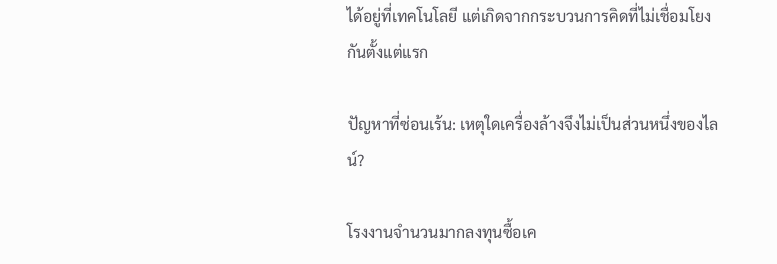ได้อยู่ที่เทคโนโลยี แต่เกิดจากกระบวนการคิดที่ไม่เชื่อมโยงกันตั้งแต่แรก

ปัญหาที่ซ่อนเร้น: เหตุใดเครื่องล้างจึงไม่เป็นส่วนหนึ่งของไลน์?

โรงงานจำนวนมากลงทุนซื้อเค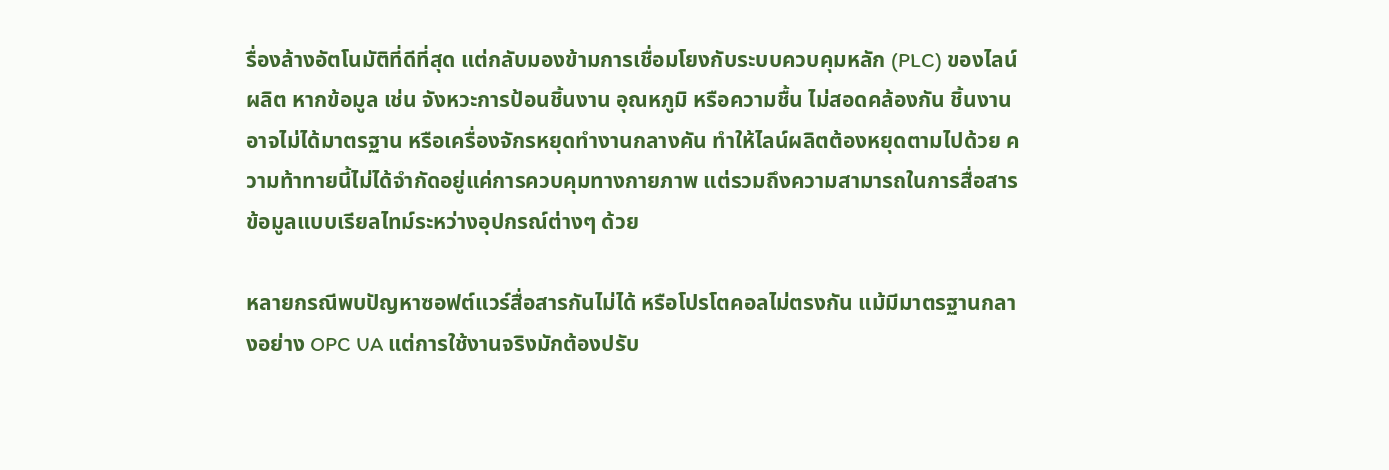รื่องล้างอัตโนมัติที่ดีที่สุด แต่กลับมองข้ามการเชื่อมโยงกับระบบควบคุมหลัก (PLC) ของไลน์ผลิต หากข้อมูล เช่น จังหวะการป้อนชิ้นงาน อุณหภูมิ หรือความชื้น ไม่สอดคล้องกัน ชิ้นงานอาจไม่ได้มาตรฐาน หรือเครื่องจักรหยุดทำงานกลางคัน ทำให้ไลน์ผลิตต้องหยุดตามไปด้วย ความท้าทายนี้ไม่ได้จำกัดอยู่แค่การควบคุมทางกายภาพ แต่รวมถึงความสามารถในการสื่อสารข้อมูลแบบเรียลไทม์ระหว่างอุปกรณ์ต่างๆ ด้วย

หลายกรณีพบปัญหาซอฟต์แวร์สื่อสารกันไม่ได้ หรือโปรโตคอลไม่ตรงกัน แม้มีมาตรฐานกลางอย่าง OPC UA แต่การใช้งานจริงมักต้องปรับ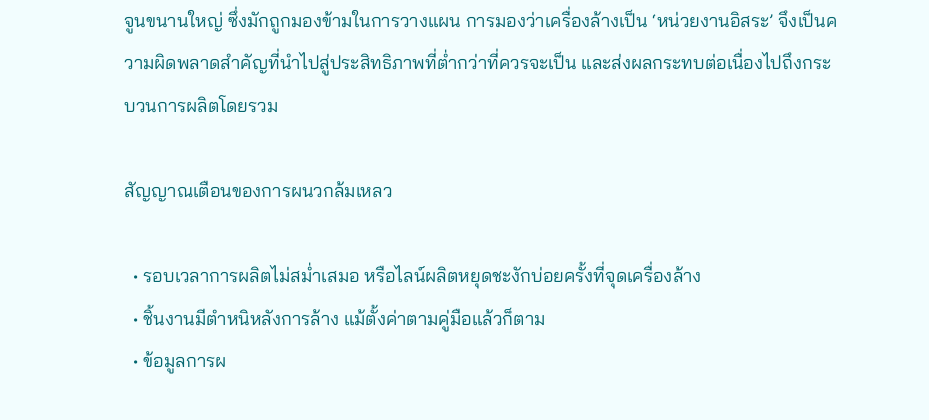จูนขนานใหญ่ ซึ่งมักถูกมองข้ามในการวางแผน การมองว่าเครื่องล้างเป็น ‘หน่วยงานอิสระ’ จึงเป็นความผิดพลาดสำคัญที่นำไปสู่ประสิทธิภาพที่ต่ำกว่าที่ควรจะเป็น และส่งผลกระทบต่อเนื่องไปถึงกระบวนการผลิตโดยรวม

สัญญาณเตือนของการผนวกล้มเหลว

  • รอบเวลาการผลิตไม่สม่ำเสมอ หรือไลน์ผลิตหยุดชะงักบ่อยครั้งที่จุดเครื่องล้าง
  • ชิ้นงานมีตำหนิหลังการล้าง แม้ตั้งค่าตามคู่มือแล้วก็ตาม
  • ข้อมูลการผ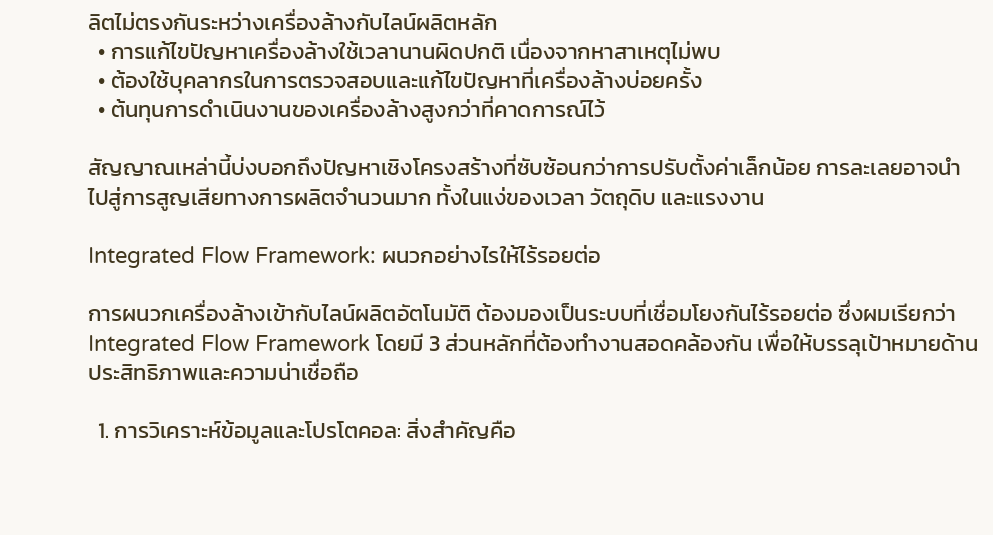ลิตไม่ตรงกันระหว่างเครื่องล้างกับไลน์ผลิตหลัก
  • การแก้ไขปัญหาเครื่องล้างใช้เวลานานผิดปกติ เนื่องจากหาสาเหตุไม่พบ
  • ต้องใช้บุคลากรในการตรวจสอบและแก้ไขปัญหาที่เครื่องล้างบ่อยครั้ง
  • ต้นทุนการดำเนินงานของเครื่องล้างสูงกว่าที่คาดการณ์ไว้

สัญญาณเหล่านี้บ่งบอกถึงปัญหาเชิงโครงสร้างที่ซับซ้อนกว่าการปรับตั้งค่าเล็กน้อย การละเลยอาจนำไปสู่การสูญเสียทางการผลิตจำนวนมาก ทั้งในแง่ของเวลา วัตถุดิบ และแรงงาน

Integrated Flow Framework: ผนวกอย่างไรให้ไร้รอยต่อ

การผนวกเครื่องล้างเข้ากับไลน์ผลิตอัตโนมัติ ต้องมองเป็นระบบที่เชื่อมโยงกันไร้รอยต่อ ซึ่งผมเรียกว่า Integrated Flow Framework โดยมี 3 ส่วนหลักที่ต้องทำงานสอดคล้องกัน เพื่อให้บรรลุเป้าหมายด้านประสิทธิภาพและความน่าเชื่อถือ

  1. การวิเคราะห์ข้อมูลและโปรโตคอล: สิ่งสำคัญคือ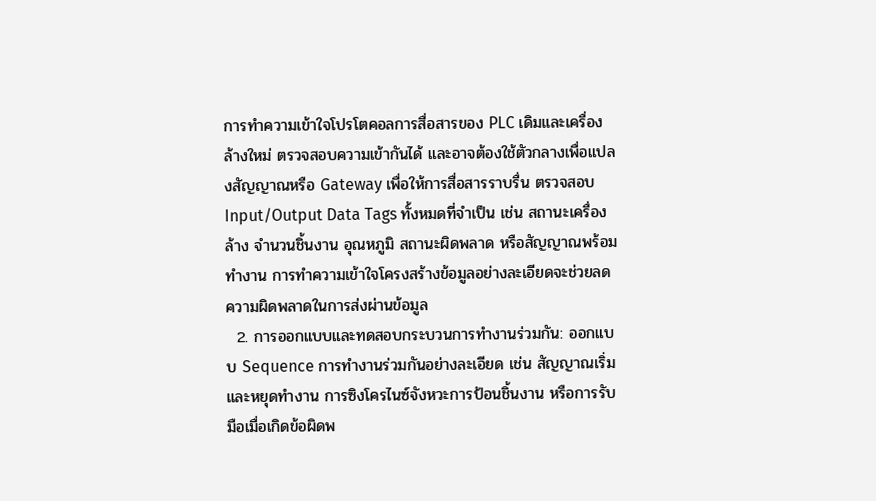การทำความเข้าใจโปรโตคอลการสื่อสารของ PLC เดิมและเครื่องล้างใหม่ ตรวจสอบความเข้ากันได้ และอาจต้องใช้ตัวกลางเพื่อแปลงสัญญาณหรือ Gateway เพื่อให้การสื่อสารราบรื่น ตรวจสอบ Input/Output Data Tags ทั้งหมดที่จำเป็น เช่น สถานะเครื่องล้าง จำนวนชิ้นงาน อุณหภูมิ สถานะผิดพลาด หรือสัญญาณพร้อมทำงาน การทำความเข้าใจโครงสร้างข้อมูลอย่างละเอียดจะช่วยลดความผิดพลาดในการส่งผ่านข้อมูล
  2. การออกแบบและทดสอบกระบวนการทำงานร่วมกัน: ออกแบบ Sequence การทำงานร่วมกันอย่างละเอียด เช่น สัญญาณเริ่มและหยุดทำงาน การซิงโครไนซ์จังหวะการป้อนชิ้นงาน หรือการรับมือเมื่อเกิดข้อผิดพ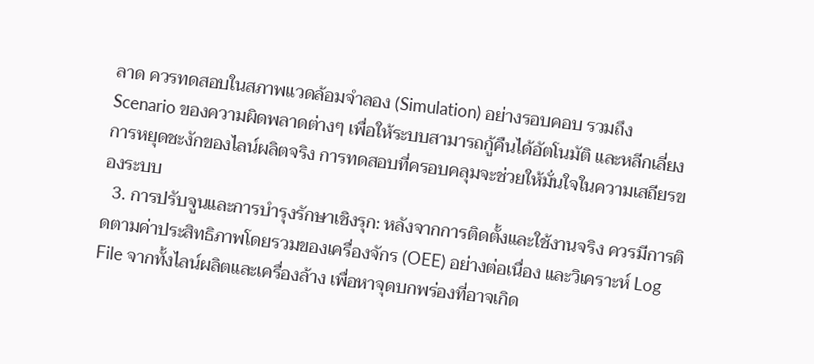ลาด ควรทดสอบในสภาพแวดล้อมจำลอง (Simulation) อย่างรอบคอบ รวมถึง Scenario ของความผิดพลาดต่างๆ เพื่อให้ระบบสามารถกู้คืนได้อัตโนมัติ และหลีกเลี่ยงการหยุดชะงักของไลน์ผลิตจริง การทดสอบที่ครอบคลุมจะช่วยให้มั่นใจในความเสถียรของระบบ
  3. การปรับจูนและการบำรุงรักษาเชิงรุก: หลังจากการติดตั้งและใช้งานจริง ควรมีการติดตามค่าประสิทธิภาพโดยรวมของเครื่องจักร (OEE) อย่างต่อเนื่อง และวิเคราะห์ Log File จากทั้งไลน์ผลิตและเครื่องล้าง เพื่อหาจุดบกพร่องที่อาจเกิด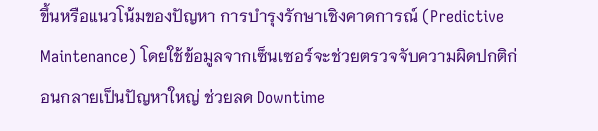ขึ้นหรือแนวโน้มของปัญหา การบำรุงรักษาเชิงคาดการณ์ (Predictive Maintenance) โดยใช้ข้อมูลจากเซ็นเซอร์จะช่วยตรวจจับความผิดปกติก่อนกลายเป็นปัญหาใหญ่ ช่วยลด Downtime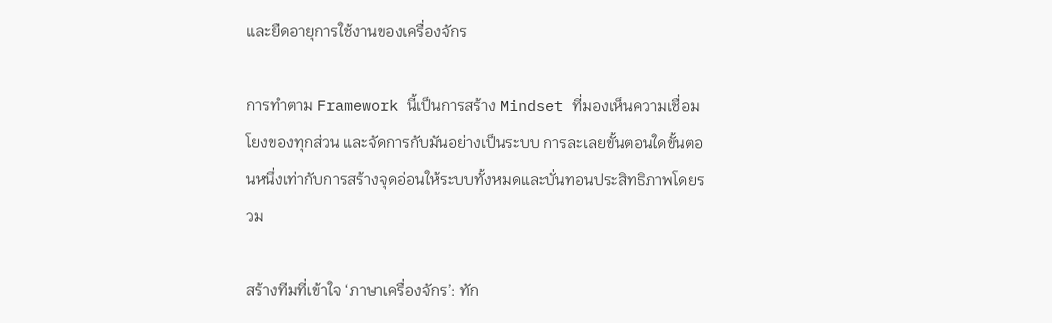และยืดอายุการใช้งานของเครื่องจักร

การทำตาม Framework นี้เป็นการสร้าง Mindset ที่มองเห็นความเชื่อมโยงของทุกส่วน และจัดการกับมันอย่างเป็นระบบ การละเลยขั้นตอนใดขั้นตอนหนึ่งเท่ากับการสร้างจุดอ่อนให้ระบบทั้งหมดและบั่นทอนประสิทธิภาพโดยรวม

สร้างทีมที่เข้าใจ ‘ภาษาเครื่องจักร’: ทัก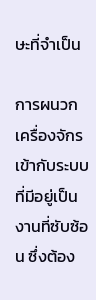ษะที่จำเป็น

การผนวกเครื่องจักรเข้ากับระบบที่มีอยู่เป็นงานที่ซับซ้อน ซึ่งต้อง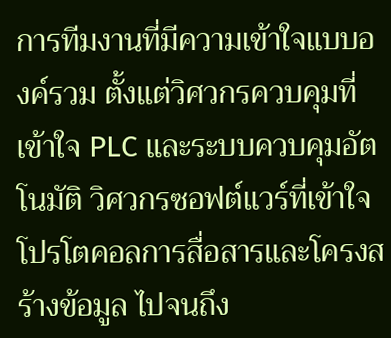การทีมงานที่มีความเข้าใจแบบองค์รวม ตั้งแต่วิศวกรควบคุมที่เข้าใจ PLC และระบบควบคุมอัตโนมัติ วิศวกรซอฟต์แวร์ที่เข้าใจโปรโตคอลการสื่อสารและโครงสร้างข้อมูล ไปจนถึง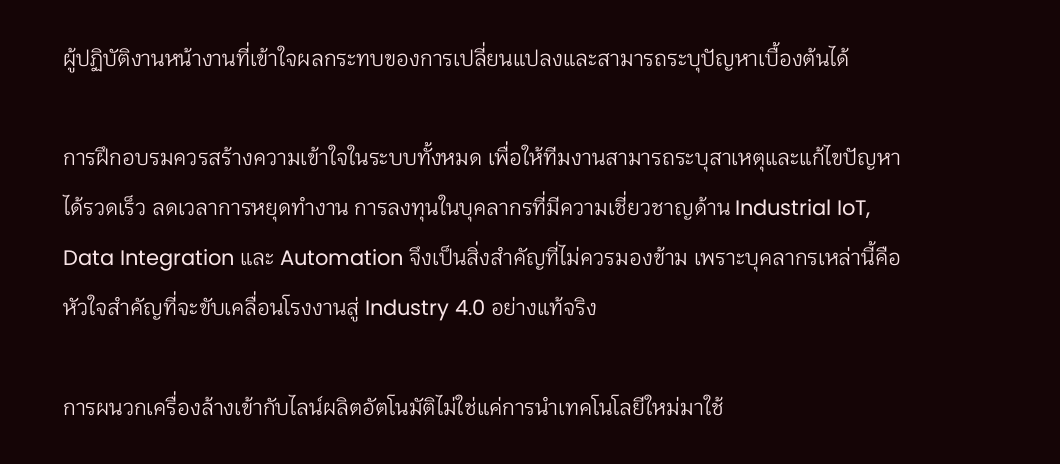ผู้ปฏิบัติงานหน้างานที่เข้าใจผลกระทบของการเปลี่ยนแปลงและสามารถระบุปัญหาเบื้องต้นได้

การฝึกอบรมควรสร้างความเข้าใจในระบบทั้งหมด เพื่อให้ทีมงานสามารถระบุสาเหตุและแก้ไขปัญหาได้รวดเร็ว ลดเวลาการหยุดทำงาน การลงทุนในบุคลากรที่มีความเชี่ยวชาญด้าน Industrial IoT, Data Integration และ Automation จึงเป็นสิ่งสำคัญที่ไม่ควรมองข้าม เพราะบุคลากรเหล่านี้คือหัวใจสำคัญที่จะขับเคลื่อนโรงงานสู่ Industry 4.0 อย่างแท้จริง

การผนวกเครื่องล้างเข้ากับไลน์ผลิตอัตโนมัติไม่ใช่แค่การนำเทคโนโลยีใหม่มาใช้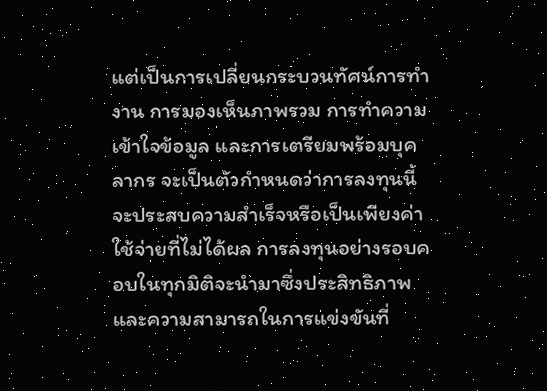แต่เป็นการเปลี่ยนกระบวนทัศน์การทำงาน การมองเห็นภาพรวม การทำความเข้าใจข้อมูล และการเตรียมพร้อมบุคลากร จะเป็นตัวกำหนดว่าการลงทุนนี้จะประสบความสำเร็จหรือเป็นเพียงค่าใช้จ่ายที่ไม่ได้ผล การลงทุนอย่างรอบคอบในทุกมิติจะนำมาซึ่งประสิทธิภาพและความสามารถในการแข่งขันที่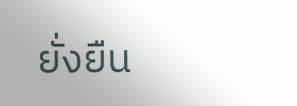ยั่งยืน